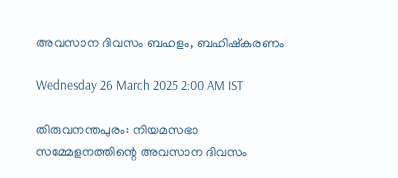അവസാന ദിവസം ബഹളം, ബഹിഷ്കരണം

Wednesday 26 March 2025 2:00 AM IST

തിരുവനന്തപുരം: നിയമസഭാ സമ്മേളനത്തിന്റെ അവസാന ദിവസം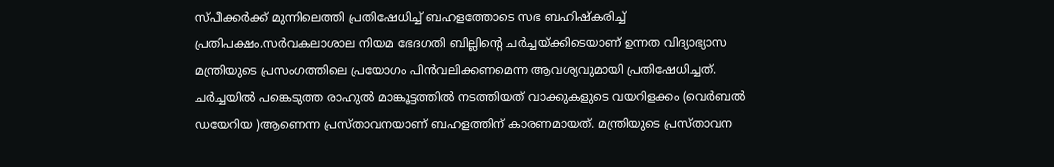സ്‌പീക്കർക്ക് മുന്നിലെത്തി പ്രതിഷേധിച്ച് ബഹളത്തോടെ സഭ ബഹിഷ്കരിച്ച് പ്രതിപക്ഷം.സർവകലാശാല നിയമ ഭേദഗതി ബില്ലിന്റെ ചർച്ചയ്ക്കിടെയാണ് ഉന്നത വിദ്യാഭ്യാസ മന്ത്രിയുടെ പ്രസംഗത്തിലെ പ്രയോഗം പിൻവലിക്കണമെന്ന ആവശ്യവുമായി പ്രതിഷേധിച്ചത്. ചർച്ചയിൽ പങ്കെടുത്ത രാഹുൽ മാങ്കൂട്ടത്തിൽ നടത്തിയത് വാക്കുകളുടെ വയറിളക്കം (വെർബൽ ഡയേറിയ )ആണെന്ന പ്രസ്താവനയാണ് ബഹളത്തിന് കാരണമായത്. മന്ത്രിയുടെ പ്രസ്‌താവന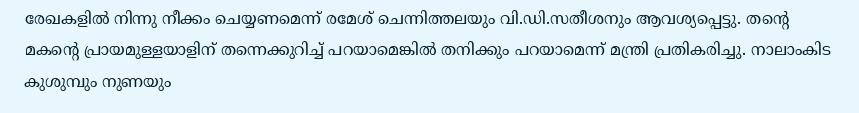രേഖകളിൽ നിന്നു നീക്കം ചെയ്യണമെന്ന് രമേശ് ചെന്നിത്തലയും വി.ഡി.സതീശനും ആവശ്യപ്പെട്ടു. തന്റെ മകന്റെ പ്രായമുള്ളയാളിന് തന്നെക്കുറിച്ച് പറയാമെങ്കിൽ തനിക്കും പറയാമെന്ന് മന്ത്രി പ്രതികരിച്ചു. നാലാംകിട കുശുമ്പും നുണയും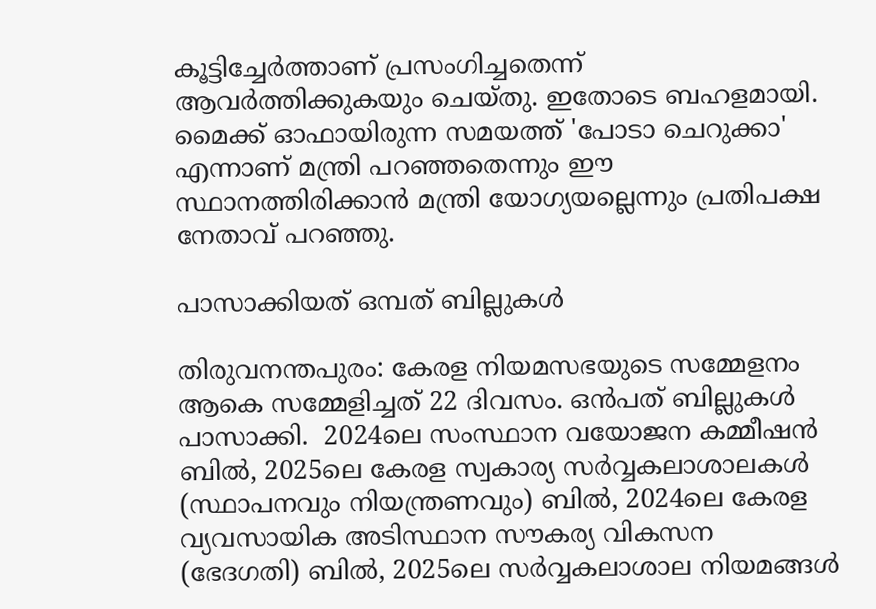കൂട്ടിച്ചേർത്താണ് പ്രസംഗിച്ചതെന്ന് ആവർത്തിക്കുകയും ചെയ്തു. ഇതോടെ ബഹളമായി. മൈക്ക് ഓഫായിരുന്ന സമയത്ത് 'പോടാ ചെറുക്കാ' എന്നാണ് മന്ത്രി പറഞ്ഞതെന്നും ഈ സ്ഥാനത്തിരിക്കാൻ മന്ത്രി യോഗ്യയല്ലെന്നും പ്രതിപക്ഷ നേതാവ് പറഞ്ഞു.

പാസാക്കിയത് ഒമ്പത് ബില്ലുകൾ

തിരുവനന്തപുരം: കേരള നിയമസഭയുടെ സമ്മേളനം ആകെ സമ്മേളിച്ചത് 22 ദിവസം. ഒൻപത് ബില്ലുകൾ പാസാക്കി.  2024ലെ സംസ്ഥാന വയോജന കമ്മീഷൻ ബിൽ, 2025ലെ കേരള സ്വകാര്യ സർവ്വകലാശാലകൾ (സ്ഥാപനവും നിയന്ത്രണവും) ബിൽ, 2024ലെ കേരള വ്യവസായിക അടിസ്ഥാന സൗകര്യ വികസന (ഭേദഗതി) ബിൽ, 2025ലെ സർവ്വകലാശാല നിയമങ്ങൾ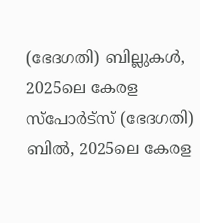(ഭേദഗതി) ബില്ലുകൾ, 2025ലെ കേരള സ്‌പോർട്സ് (ഭേദഗതി) ബിൽ, 2025ലെ കേരള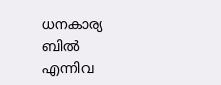ധനകാര്യ ബിൽ എന്നിവ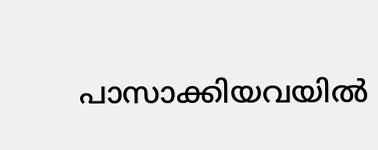പാസാക്കിയവയിൽ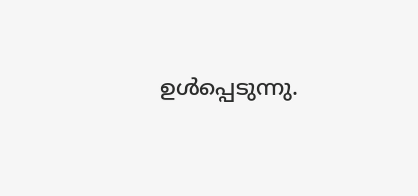ഉൾപ്പെടുന്നു.